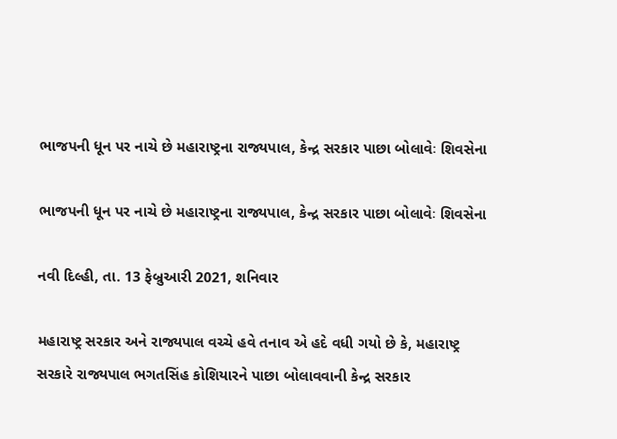ભાજપની ધૂન પર નાચે છે મહારાષ્ટ્રના રાજ્યપાલ, કેન્દ્ર સરકાર પાછા બોલાવેઃ શિવસેના

ભાજપની ધૂન પર નાચે છે મહારાષ્ટ્રના રાજ્યપાલ, કેન્દ્ર સરકાર પાછા બોલાવેઃ શિવસેના

નવી દિલ્હી, તા. 13 ફેબ્રુઆરી 2021, શનિવાર

મહારાષ્ટ્ર સરકાર અને રાજ્યપાલ વચ્ચે હવે તનાવ એ હદે વધી ગયો છે કે, મહારાષ્ટ્ર સરકારે રાજ્યપાલ ભગતસિંહ કોશિયારને પાછા બોલાવવાની કેન્દ્ર સરકાર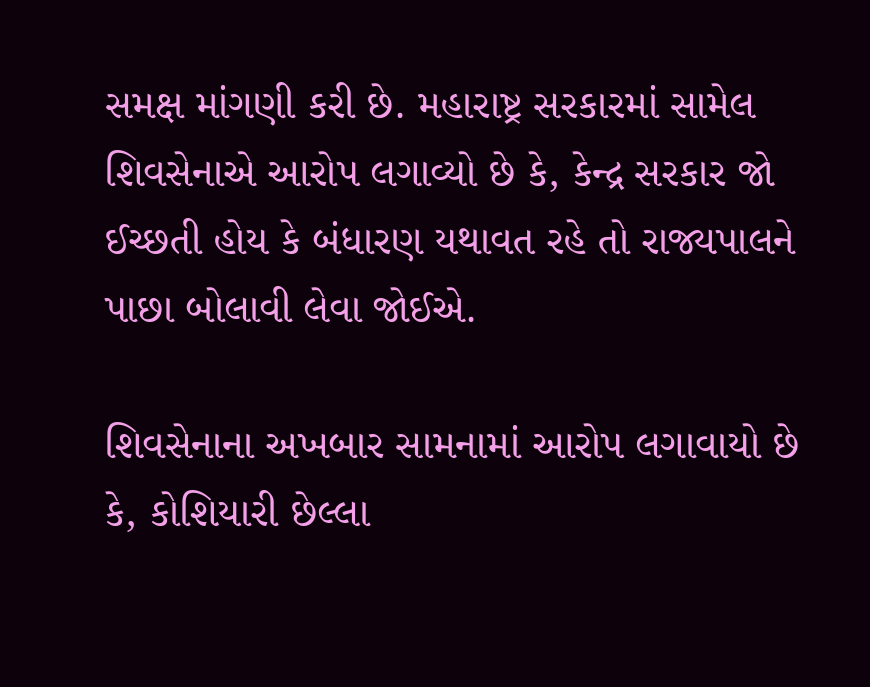સમક્ષ માંગણી કરી છે. મહારાષ્ટ્ર સરકારમાં સામેલ શિવસેનાએ આરોપ લગાવ્યો છે કે, કેન્દ્ર સરકાર જો ઈચ્છતી હોય કે બંધારણ યથાવત રહે તો રાજ્યપાલને પાછા બોલાવી લેવા જોઈએ.

શિવસેનાના અખબાર સામનામાં આરોપ લગાવાયો છે કે, કોશિયારી છેલ્લા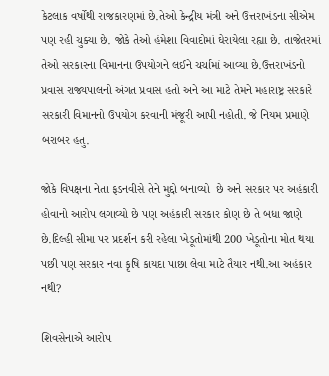કેટલાક વર્ષોથી રાજકારણમાં છે.તેઓ કેન્દ્રીય મંત્રી અને ઉત્તરાખંડના સીએમ પણ રહી ચુક્યા છે. જોકે તેઓ હંમેશા વિવાદોમાં ઘેરાયેલા રહ્યા છે. તાજેતરમાં તેઓ સરકારના વિમાનના ઉપયોગને લઈને ચર્ચામાં આવ્યા છે.ઉત્તરાખંડનો પ્રવાસ રાજ્યપાલનો અંગત પ્રવાસ હતો અને આ માટે તેમને મહારાષ્ટ્ર સરકારે સરકારી વિમાનનો ઉપયોગ કરવાની મંજૂરી આપી નહોતી. જે નિયમ પ્રમાણે બરાબર હતુ.

જોકે વિપક્ષના નેતા ફડનવીસે તેને મુદ્દો બનાવ્યો  છે અને સરકાર પર અહંકારી હોવાનો આરોપ લગાવ્યો છે પણ અહંકારી સરકાર કોણ છે તે બધા જાણે છે.દિલ્હી સીમા પર પ્રદર્શન કરી રહેલા ખેડૂતોમાંથી 200 ખેડૂતોના મોત થયા પછી પણ સરકાર નવા કૃષિ કાયદા પાછા લેવા માટે તૈયાર નથી.આ અહંકાર નથી?

શિવસેનાએ આરોપ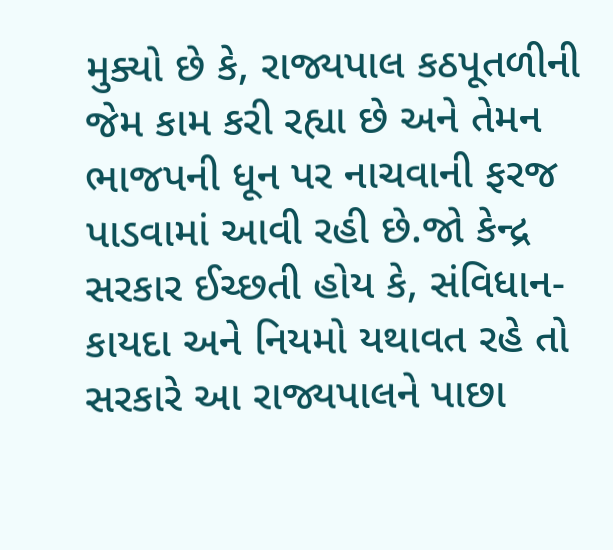મુક્યો છે કે, રાજ્યપાલ કઠપૂતળીની જેમ કામ કરી રહ્યા છે અને તેમન ભાજપની ધૂન પર નાચવાની ફરજ પાડવામાં આવી રહી છે.જો કેન્દ્ર સરકાર ઈચ્છતી હોય કે, સંવિધાન-કાયદા અને નિયમો યથાવત રહે તો સરકારે આ રાજ્યપાલને પાછા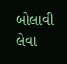બોલાવી લેવા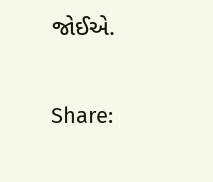જોઈએ.

Share: